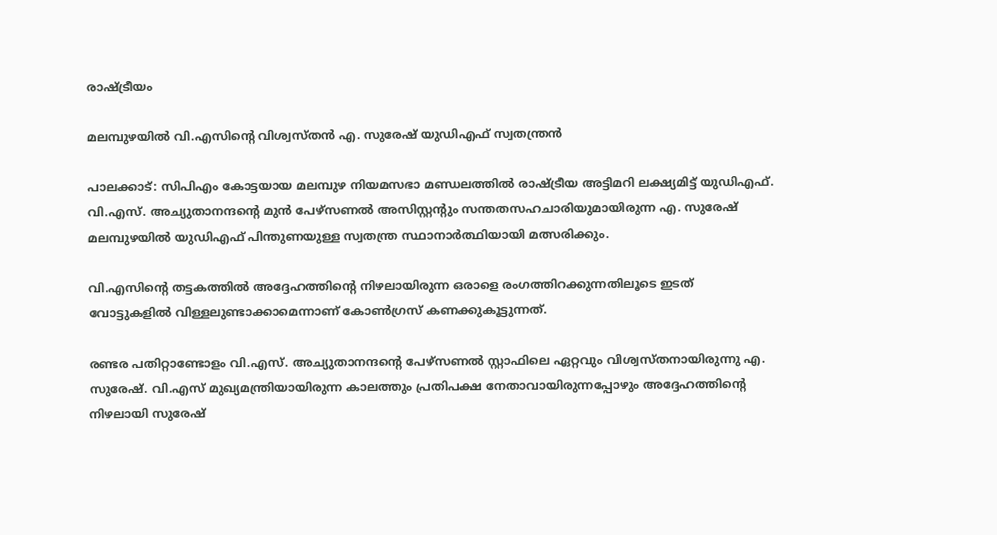രാഷ്ട്രീയം

മലമ്പുഴയിൽ വി.എസിന്‍റെ വിശ്വസ്തൻ എ. സുരേഷ് യുഡിഎഫ് സ്വതന്ത്രൻ

പാലക്കാട്: സിപിഎം കോട്ടയായ മലമ്പുഴ നിയമസഭാ മണ്ഡലത്തിൽ രാഷ്ട്രീയ അട്ടിമറി ലക്ഷ്യമിട്ട് യുഡിഎഫ്. വി.എസ്. അച്യുതാനന്ദന്‍റെ മുൻ പേഴ്സണൽ അസിസ്റ്റന്‍റും സന്തതസഹചാരിയുമായിരുന്ന എ. സുരേഷ് മലമ്പുഴയിൽ യുഡിഎഫ് പിന്തുണയുള്ള സ്വതന്ത്ര സ്ഥാനാർത്ഥിയായി മത്സരിക്കും.

വി.എസിന്‍റെ തട്ടകത്തിൽ അദ്ദേഹത്തിന്‍റെ നിഴലായിരുന്ന ഒരാളെ രംഗത്തിറക്കുന്നതിലൂടെ ഇടത് വോട്ടുകളിൽ വിള്ളലുണ്ടാക്കാമെന്നാണ് കോൺഗ്രസ് കണക്കുകൂട്ടുന്നത്.

രണ്ടര പതിറ്റാണ്ടോളം വി.എസ്. അച്യുതാനന്ദന്‍റെ പേഴ്സണൽ സ്റ്റാഫിലെ ഏറ്റവും വിശ്വസ്തനായിരുന്നു എ. സുരേഷ്. വി.എസ് മുഖ്യമന്ത്രിയായിരുന്ന കാലത്തും പ്രതിപക്ഷ നേതാവായിരുന്നപ്പോഴും അദ്ദേഹത്തിന്‍റെ നിഴലായി സുരേഷ്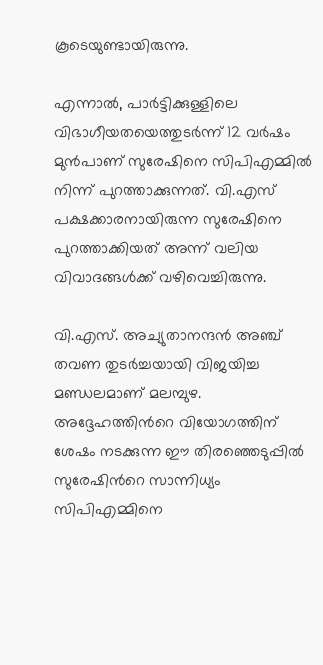കൂടെയുണ്ടായിരുന്നു.

എന്നാൽ, പാർട്ടിക്കുള്ളിലെ വിഭാഗീയതയെത്തുടർന്ന് 12 വർഷം മുൻപാണ് സുരേഷിനെ സിപിഎമ്മിൽ നിന്ന് പുറത്താക്കുന്നത്. വി.എസ് പക്ഷക്കാരനായിരുന്ന സുരേഷിനെ പുറത്താക്കിയത് അന്ന് വലിയ വിവാദങ്ങൾക്ക് വഴിവെച്ചിരുന്നു.

വി.എസ്. അച്യുതാനന്ദൻ അഞ്ച് തവണ തുടർച്ചയായി വിജയിച്ച മണ്ഡലമാണ് മലമ്പുഴ. അദ്ദേഹത്തിന്‍റെ വിയോഗത്തിന് ശേഷം നടക്കുന്ന ഈ തിരഞ്ഞെടുപ്പിൽ സുരേഷിന്‍റെ സാന്നിധ്യം സിപിഎമ്മിനെ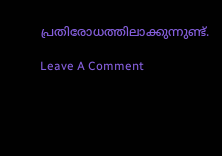പ്രതിരോധത്തിലാക്കുന്നുണ്ട്.

Leave A Comment